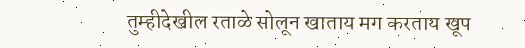तुम्हीदेखील रताळे सोलून खाताय मग करताय खूप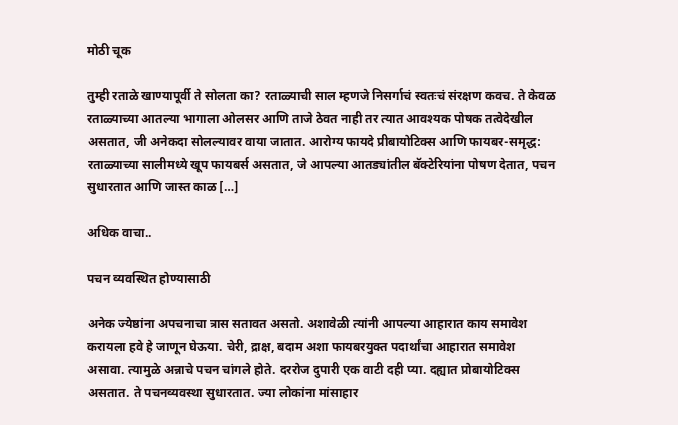मोठी चूक

तुम्ही रताळे खाण्यापूर्वी ते सोलता का? रताळ्याची साल म्हणजे निसर्गाचं स्वतःचं संरक्षण कवच. ते केवळ रताळ्याच्या आतल्या भागाला ओलसर आणि ताजे ठेवत नाही तर त्यात आवश्यक पोषक तत्वेदेखील असतात, जी अनेकदा सोलल्यावर वाया जातात. आरोग्य फायदे प्रीबायोटिक्स आणि फायबर-समृद्ध: रताळ्याच्या सालीमध्ये खूप फायबर्स असतात, जे आपल्या आतड्यांतील बॅक्टेरियांना पोषण देतात, पचन सुधारतात आणि जास्त काळ […]

अधिक वाचा..

पचन व्यवस्थित होण्यासाठी

अनेक ज्येष्ठांना अपचनाचा त्रास सतावत असतो. अशावेळी त्यांनी आपल्या आहारात काय समावेश करायला हवे हे जाणून घेऊया. चेरी, द्राक्ष, बदाम अशा फायबरयुक्त पदार्थांचा आहारात समावेश असावा. त्यामुळे अन्नाचे पचन चांगले होते. दररोज दुपारी एक वाटी दही प्या. दह्यात प्रोबायोटिक्स असतात. ते पचनव्यवस्था सुधारतात. ज्या लोकांना मांसाहार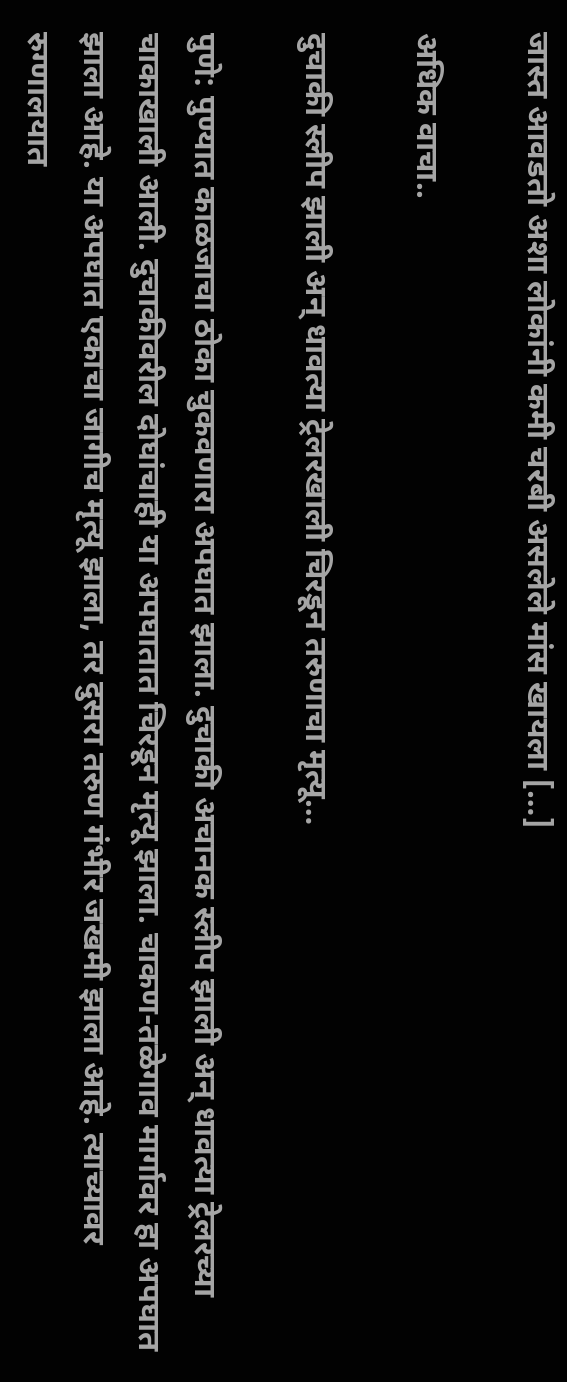जास्त आवडतो अशा लोकांनी कमी चरबी असलेले मांस खायला […]

अधिक वाचा..

दुचाकी स्लीप झाली अन् धावत्या ट्रेलरखाली चिरडून तरुणाचा मृत्यू…

पुणे: पुण्यात काळजाचा ठोका चुकवणारा अपघात झाला. दुचाकी अचानक स्लीप झाली अन् धावत्या ट्रेलरच्या चाकाखाली आली. दुचाकीवरील दोघांचाही या अपघातात चिरडून मृत्यू झाला. चाकण-तळेगाव मार्गावर हा अपघात झाला आहे. या अपघात एकाचा जागीच मृत्यू झाला, तर दुसरा तरुण गंभीर जखमी झाला आहे. त्याच्यावर रुग्णालयात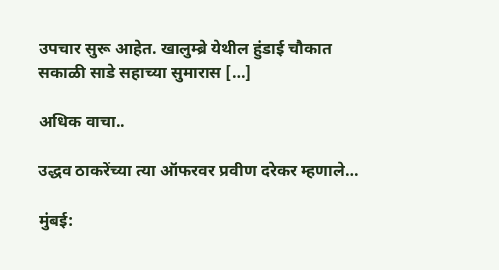उपचार सुरू आहेत. खालुम्ब्रे येथील हुंडाई चौकात सकाळी साडे सहाच्या सुमारास […]

अधिक वाचा..

उद्धव ठाकरेंच्या त्या ऑफरवर प्रवीण दरेकर म्हणाले…

मुंबई: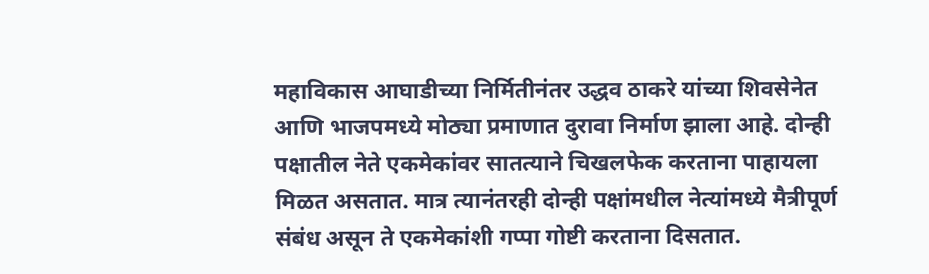महाविकास आघाडीच्या निर्मितीनंतर उद्धव ठाकरे यांच्या शिवसेनेत आणि भाजपमध्ये मोठ्या प्रमाणात दुरावा निर्माण झाला आहे. दोन्ही पक्षातील नेते एकमेकांवर सातत्याने चिखलफेक करताना पाहायला मिळत असतात. मात्र त्यानंतरही दोन्ही पक्षांमधील नेत्यांमध्ये मैत्रीपूर्ण संबंध असून ते एकमेकांशी गप्पा गोष्टी करताना दिसतात.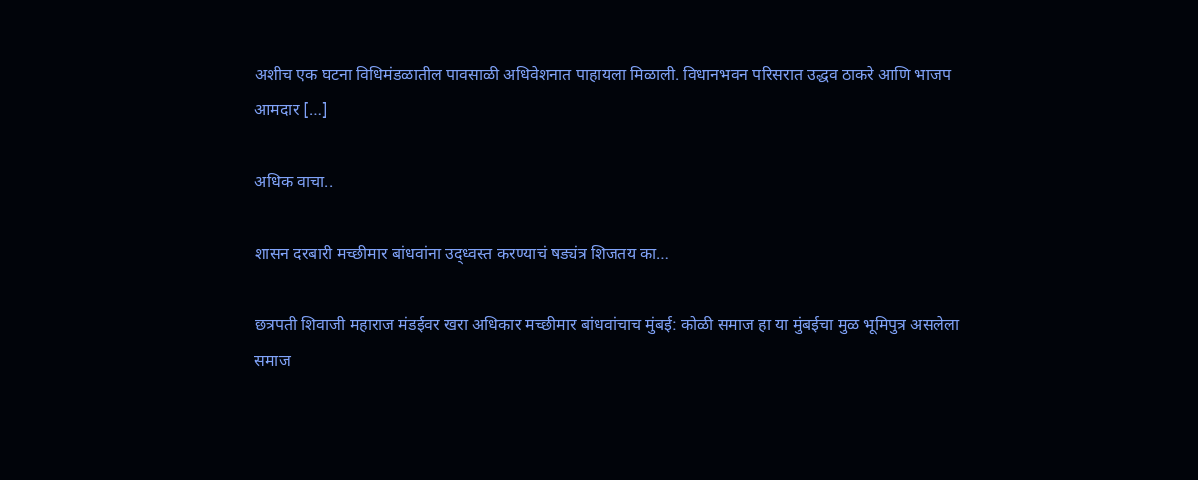अशीच एक घटना विधिमंडळातील पावसाळी अधिवेशनात पाहायला मिळाली. विधानभवन परिसरात उद्धव ठाकरे आणि भाजप आमदार […]

अधिक वाचा..

शासन दरबारी मच्छीमार बांधवांना उद्ध्वस्त करण्याचं षड्यंत्र शिजतय का…

छत्रपती शिवाजी महाराज मंडईवर खरा अधिकार मच्छीमार बांधवांचाच मुंबई: कोळी समाज हा या मुंबईचा मुळ भूमिपुत्र असलेला समाज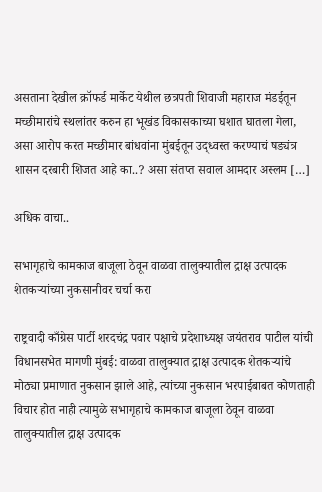असताना देखील क्रॉफर्ड मार्केट येथील छत्रपती शिवाजी महाराज मंडईतून मच्छीमारांचे स्थलांतर करुन हा भूखंड विकासकाच्या घशात घातला गेला, असा आरोप करत मच्छीमार बांधवांना मुंबईतून उद्ध्वस्त करण्याचं षड्यंत्र शासन दरबारी शिजत आहे का..? असा संतप्त सवाल आमदार अस्लम […]

अधिक वाचा..

सभागृहाचे कामकाज बाजूला ठेवून वाळवा तालुक्यातील द्राक्ष उत्पादक शेतकऱ्यांच्या नुकसानीवर चर्चा करा

राष्ट्रवादी काँग्रेस पार्टी शरदचंद्र पवार पक्षाचे प्रदेशाध्यक्ष जयंतराव पाटील यांची विधानसभेत मागणी मुंबई: वाळवा तालुक्यात द्राक्ष उत्पादक शेतकऱ्यांचे मोठ्या प्रमाणात नुकसान झाले आहे, त्यांच्या नुकसान भरपाईबाबत कोणताही विचार होत नाही त्यामुळे सभागृहाचे कामकाज बाजूला ठेवून वाळवा तालुक्यातील द्राक्ष उत्पादक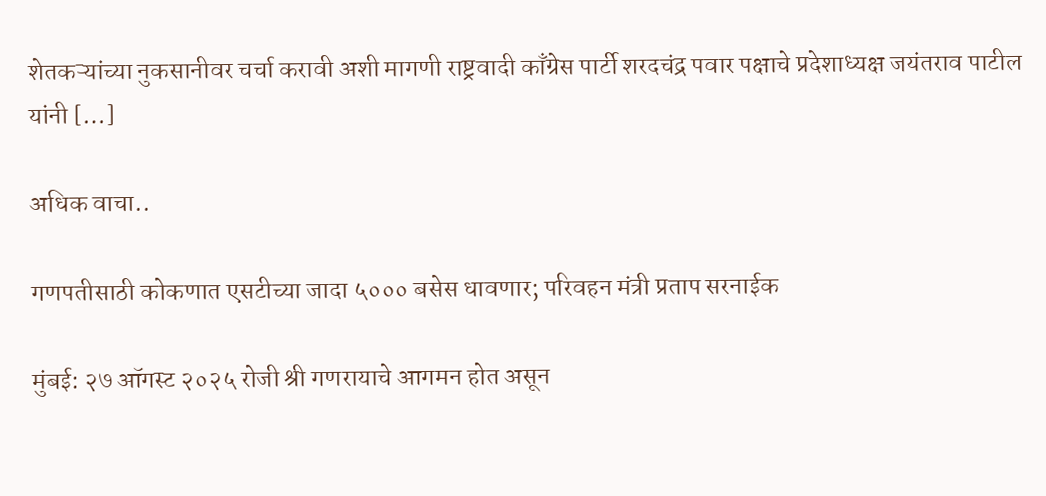शेतकऱ्यांच्या नुकसानीवर चर्चा करावी अशी मागणी राष्ट्रवादी काँग्रेस पार्टी शरदचंद्र पवार पक्षाचे प्रदेशाध्यक्ष जयंतराव पाटील यांनी […]

अधिक वाचा..

गणपतीसाठी कोकणात एसटीच्या जादा ५००० बसेस धावणार; परिवहन मंत्री प्रताप सरनाईक

मुंबई: २७ ऑगस्ट २०२५ रोजी श्री गणरायाचे आगमन होत असून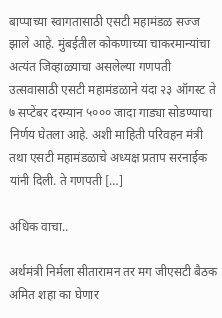बाप्पाच्या स्वागतासाठी एसटी महामंडळ सज्ज झाले आहे. मुंबईतील कोकणाच्या चाकरमान्यांचा अत्यंत जिव्हाळ्याचा असलेल्या गणपती उत्सवासाठी एसटी महामंडळाने यंदा २३ ऑगस्ट ते ७ सप्टेंबर दरम्यान ५००० जादा गाड्या सोडण्याचा निर्णय घेतला आहे. अशी माहिती परिवहन मंत्री तथा एसटी महामंडळाचे अध्यक्ष प्रताप सरनाईक यांनी दिली. ते गणपती […]

अधिक वाचा..

अर्थमंत्री निर्मला सीतारामन तर मग जीएसटी बैठक अमित शहा का घेणार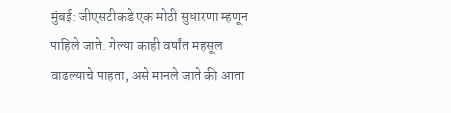मुंबई: जीएसटीकडे एक मोठी सुधारणा म्हणून पाहिले जाते. गेल्या काही वर्षांत महसूल वाढल्याचे पाहता, असे मानले जाते की आता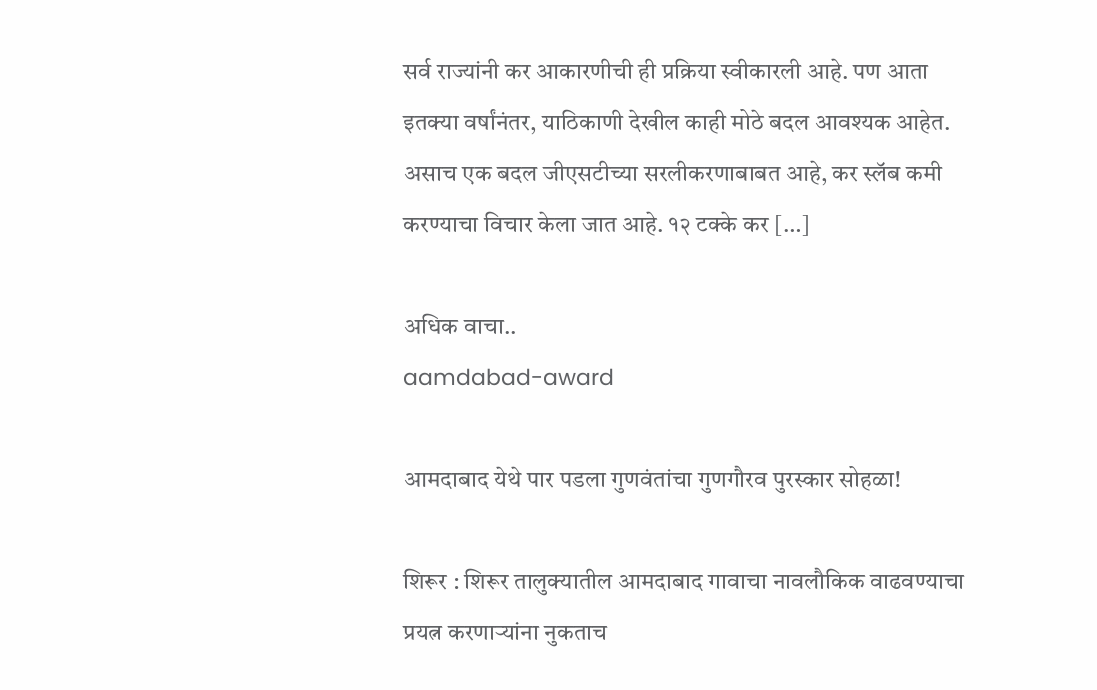सर्व राज्यांनी कर आकारणीची ही प्रक्रिया स्वीकारली आहे. पण आता इतक्या वर्षांनंतर, याठिकाणी देखील काही मोठे बदल आवश्यक आहेत. असाच एक बदल जीएसटीच्या सरलीकरणाबाबत आहे, कर स्लॅब कमी करण्याचा विचार केला जात आहे. १२ टक्के कर […]

अधिक वाचा..
aamdabad-award

आमदाबाद येथे पार पडला गुणवंतांचा गुणगौरव पुरस्कार सोहळा!

शिरूर : शिरूर तालुक्यातील आमदाबाद गावाचा नावलौकिक वाढवण्याचा प्रयत्न करणाऱ्यांना नुकताच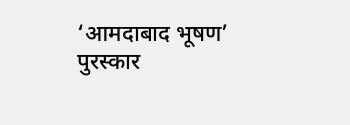‘आमदाबाद भूषण’ पुरस्कार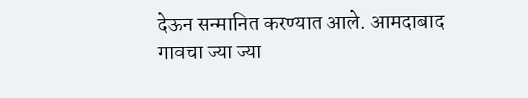देऊन सन्मानित करण्यात आले. आमदाबाद गावचा ज्या ज्या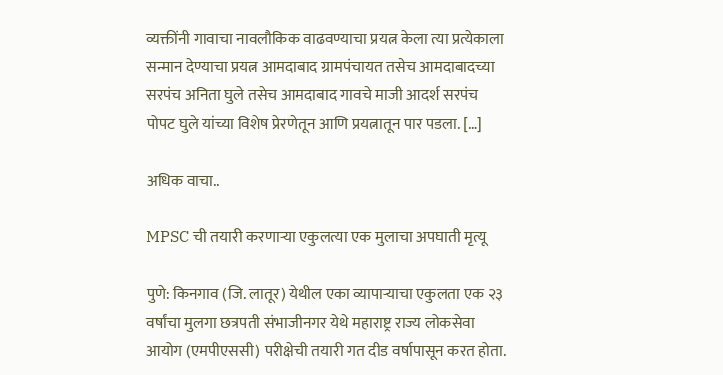व्यक्तींनी गावाचा नावलौकिक वाढवण्याचा प्रयत्न केला त्या प्रत्येकाला सन्मान देण्याचा प्रयत्न आमदाबाद ग्रामपंचायत तसेच आमदाबादच्या सरपंच अनिता घुले तसेच आमदाबाद गावचे माजी आदर्श सरपंच पोपट घुले यांच्या विशेष प्रेरणेतून आणि प्रयत्नातून पार पडला. […]

अधिक वाचा..

MPSC ची तयारी करणाऱ्या एकुलत्या एक मुलाचा अपघाती मृत्यू

पुणे: किनगाव (जि. लातूर) येथील एका व्यापाऱ्याचा एकुलता एक २३ वर्षांचा मुलगा छत्रपती संभाजीनगर येथे महाराष्ट्र राज्य लोकसेवा आयोग (एमपीएससी) परीक्षेची तयारी गत दीड वर्षापासून करत होता.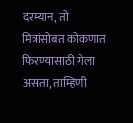दरम्यान, तो मित्रांसोबत कोकणात फिरण्यासाठी गेला असता, ताम्हिणी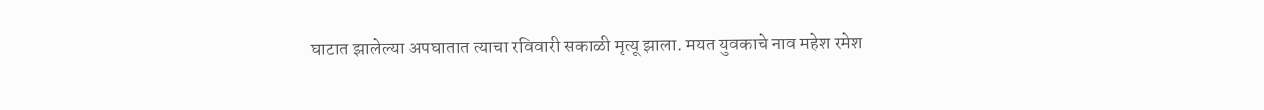घाटात झालेल्या अपघातात त्याचा रविवारी सकाळी मृत्यू झाला. मयत युवकाचे नाव महेश रमेश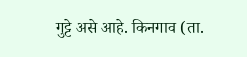गुट्टे असे आहे. किनगाव (ता.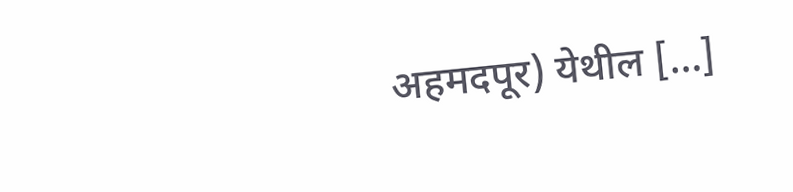अहमदपूर) येथील […]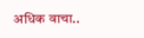अधिक वाचा..